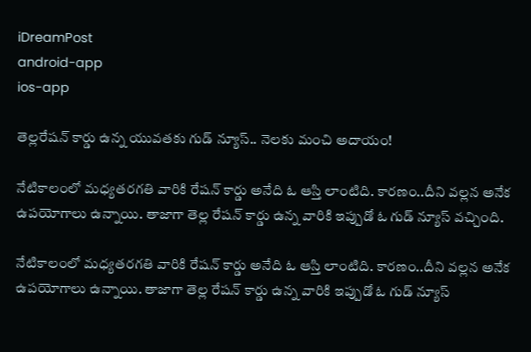iDreamPost
android-app
ios-app

తెల్లరేషన్ కార్డు ఉన్న యువతకు గుడ్ న్యూస్.. నెలకు మంచి అదాయం!

నేటికాలంలో మధ్యతరగతి వారికి రేషన్ కార్డు అనేది ఓ ఆస్తి లాంటిది. కారణం..దీని వల్లన అనేక ఉపయోగాలు ఉన్నాయి. తాజాగా తెల్ల రేషన్ కార్డు ఉన్న వారికి ఇప్పుడో ఓ గుడ్ న్యూస్ వచ్చింది.

నేటికాలంలో మధ్యతరగతి వారికి రేషన్ కార్డు అనేది ఓ ఆస్తి లాంటిది. కారణం..దీని వల్లన అనేక ఉపయోగాలు ఉన్నాయి. తాజాగా తెల్ల రేషన్ కార్డు ఉన్న వారికి ఇప్పుడో ఓ గుడ్ న్యూస్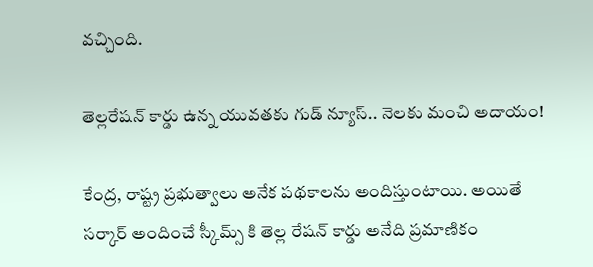వచ్చింది.

తెల్లరేషన్ కార్డు ఉన్న యువతకు గుడ్ న్యూస్.. నెలకు మంచి అదాయం!

కేంద్ర, రాష్ట్ర ప్రభుత్వాలు అనేక పథకాలను అందిస్తుంటాయి. అయితే సర్కార్ అందించే స్కీమ్స్ కి తెల్ల రేషన్ కార్డు అనేది ప్రమాణికం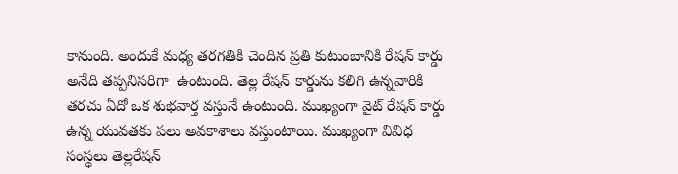కానుంది. అందుకే మధ్య తరగతికి చెందిన ప్రతి కుటుంబానికి రేషన్ కార్డు అనేది తప్పనిసరిగా  ఉంటుంది. తెల్ల రేషన్ కార్డును కలిగి ఉన్నవారికి తరచు ఏదో ఒక శుభవార్త వస్తునే ఉంటుంది. ముఖ్యంగా వైట్ రేషన్ కార్డు ఉన్న యువతకు పలు అవకాశాలు వస్తుంటాయి. ముఖ్యంగా వివిధ సంస్థలు తెల్లరేషన్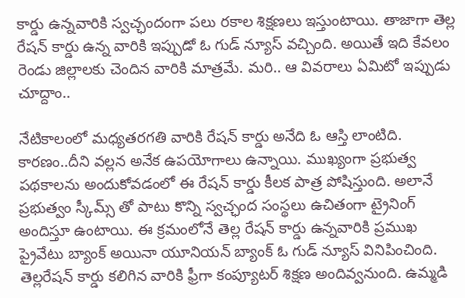కార్డు ఉన్నవారికి స్వచ్ఛందంగా పలు రకాల శిక్షణలు ఇస్తుంటాయి. తాజాగా తెల్ల రేషన్ కార్డు ఉన్న వారికి ఇప్పుడో ఓ గుడ్ న్యూస్ వచ్చింది. అయితే ఇది కేవలం రెండు జిల్లాలకు చెందిన వారికి మాత్రమే. మరి.. ఆ వివరాలు ఏమిటో ఇప్పుడు చూద్దాం..

నేటికాలంలో మధ్యతరగతి వారికి రేషన్ కార్డు అనేది ఓ ఆస్తి లాంటిది. కారణం..దీని వల్లన అనేక ఉపయోగాలు ఉన్నాయి. ముఖ్యంగా ప్రభుత్వ పథకాలను అందుకోవడంలో ఈ రేషన్ కార్డు కీలక పాత్ర పోషిస్తుంది. అలానే ప్రభుత్వం స్కీమ్స్ తో పాటు కొన్ని స్వచ్ఛంద సంస్థలు ఉచితంగా ట్రైనింగ్ అందిస్తూ ఉంటాయి. ఈ క్రమంలోనే తెల్ల రేషన్ కార్డు ఉన్నవారికి ప్రముఖ ప్రైవేటు బ్యాంక్ అయినా యూనియన్ బ్యాంక్ ఓ గుడ్ న్యూస్ వినిపించింది. తెల్లరేషన్ కార్డు కలిగిన వారికి ఫ్రీగా కంప్యూటర్ శిక్షణ అందివ్వనుంది. ఉమ్మడి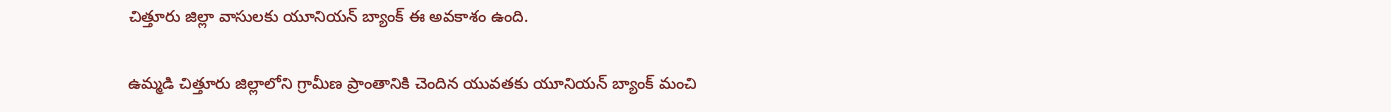చిత్తూరు జిల్లా వాసులకు యూనియన్ బ్యాంక్ ఈ అవకాశం ఉంది.

ఉమ్మడి చిత్తూరు జిల్లాలోని గ్రామీణ ప్రాంతానికి చెందిన యువతకు యూనియన్ బ్యాంక్ మంచి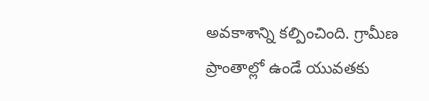అవకాశాన్ని కల్పించింది. గ్రామీణ ప్రాంతాల్లో ఉండే యువతకు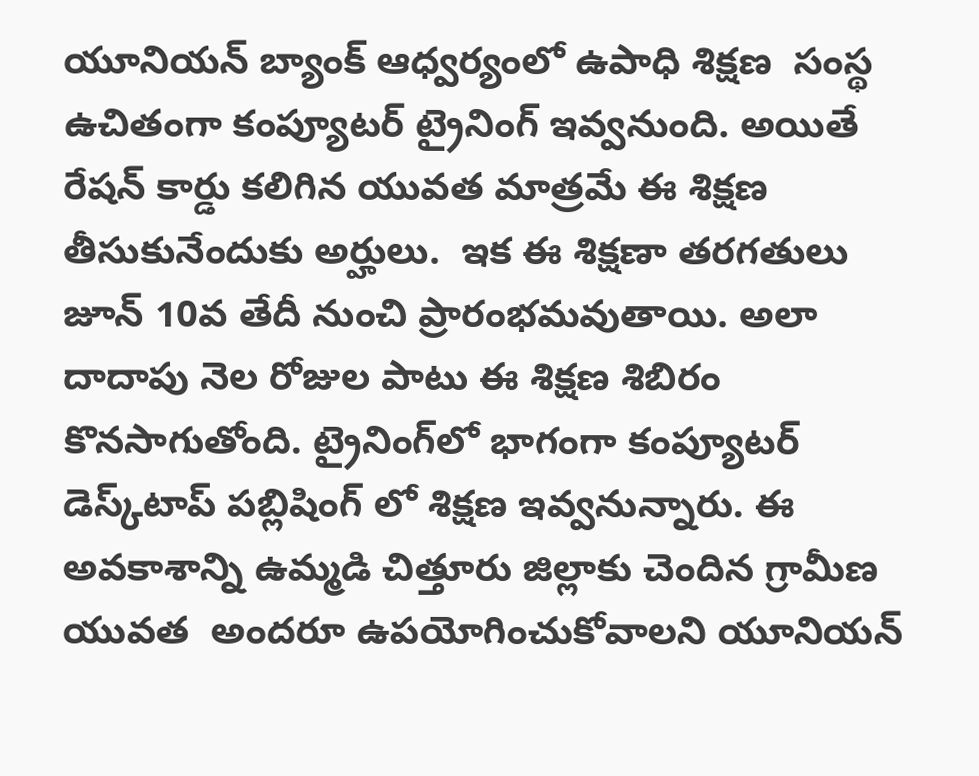యూనియన్ బ్యాంక్ ఆధ్వర్యంలో ఉపాధి శిక్షణ  సంస్థ ఉచితంగా కంప్యూటర్ ట్రైనింగ్ ఇవ్వనుంది. అయితే రేషన్ కార్డు కలిగిన యువత మాత్రమే ఈ శిక్షణ తీసుకునేందుకు అర్హులు.  ఇక ఈ శిక్షణా తరగతులు జూన్ 10వ తేదీ నుంచి ప్రారంభమవుతాయి. అలా దాదాపు నెల రోజుల పాటు ఈ శిక్షణ శిబిరం కొనసాగుతోంది. ట్రైనింగ్‌లో భాగంగా కంప్యూటర్ డెస్క్‌టాప్ పబ్లిషింగ్‌ లో శిక్షణ ఇవ్వనున్నారు. ఈ అవకాశాన్ని ఉమ్మడి చిత్తూరు జిల్లాకు చెందిన గ్రామీణ యువత  అందరూ ఉపయోగించుకోవాలని యూనియన్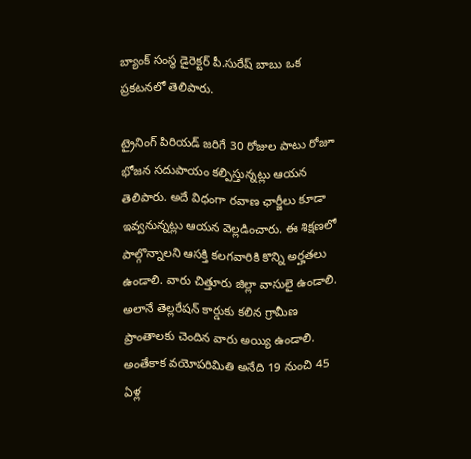బ్యాంక్ సంస్థ డైరెక్టర్ పీ.సురేష్ బాబు ఒక ప్రకటనలో తెలిపారు.

ట్రైనింగ్ పిరియడ్ జరిగే 30 రోజుల పాటు రోజూ భోజన సదుపాయం కల్పిస్తున్నట్లు ఆయన తెలిపారు. అదే విధంగా రవాణ ఛార్జీలు కూడా ఇవ్వనున్నట్లు ఆయన వెల్లడించారు. ఈ శిక్షణలో పాల్గొన్నాలని ఆసక్తి కలగవారికి కొన్ని అర్హతలు ఉండాలి. వారు చిత్తూరు జిల్లా వాసులై ఉండాలి. అలానే తెల్లరేషన్ కార్డుకు కలిన గ్రామీణ ప్రాంతాలకు చెందిన వారు అయ్యి ఉండాలి. అంతేకాక వయోపరిమితి అనేది 19 నుంచి 45 ఏళ్ల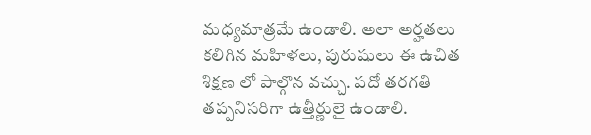మధ్యమాత్రమే ఉండాలి. అలా అర్హతలు కలిగిన మహిళలు, పురుషులు ఈ ఉచిత శిక్షణ లో పాల్గొన వచ్చు. పదో తరగతి తప్పనిసరిగా ఉత్తీర్ణులై ఉండాలి.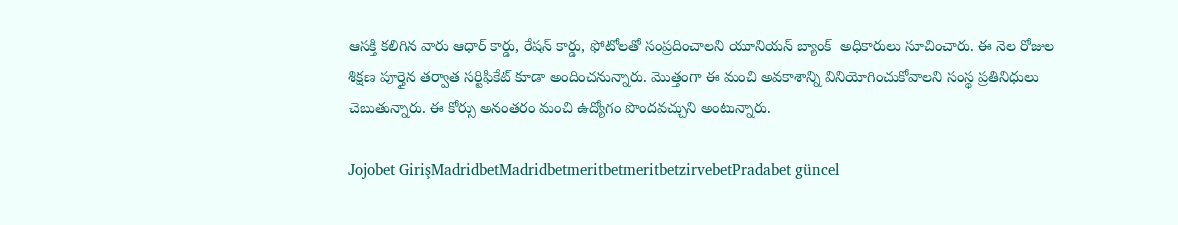ఆసక్తి కలిగిన వారు ఆధార్ కార్డు, రేషన్ కార్డు, ఫోటోలతో సంప్రదించాలని యూనియన్ బ్యాంక్  అధికారులు సూచించారు. ఈ నెల రోజుల శిక్షణ పూర్తైన తర్వాత సర్టిఫికేట్ కూడా అందించనున్నారు. మొత్తంగా ఈ మంచి అవకాశాన్ని వినియోగించుకోవాలని సంస్థ ప్రతినిధులు చెబుతున్నారు. ఈ కోర్సు అనంతరం మంచి ఉద్యోగం పొందవచ్చుని అంటున్నారు.

Jojobet GirişMadridbetMadridbetmeritbetmeritbetzirvebetPradabet güncel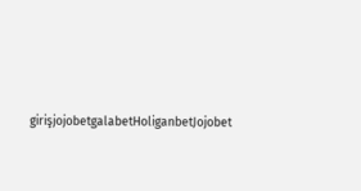girişjojobetgalabetHoliganbetJojobet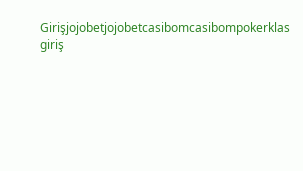Girişjojobetjojobetcasibomcasibompokerklas giriş